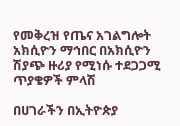የመቅረዝ የጤና አገልግሎት አክሲዮን ማኅበር በአክሲዮን ሽያጭ ዙሪያ የሚነሱ ተደጋጋሚ ጥያቄዎች ምላሽ

በሀገራችን በኢትዮጵያ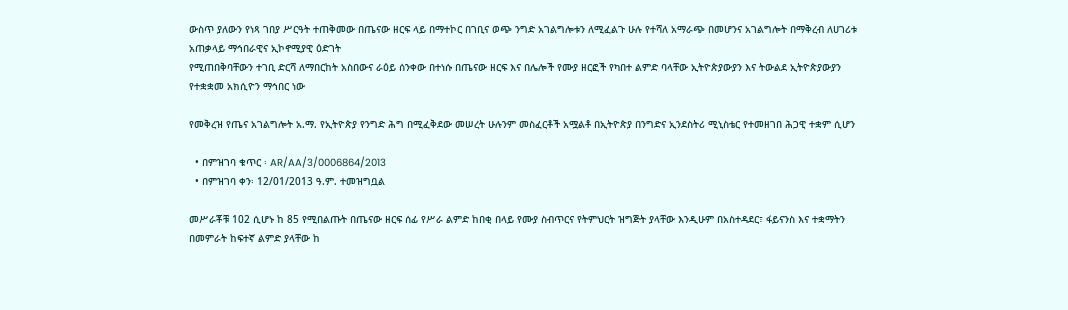ውስጥ ያለውን የነጻ ገበያ ሥርዓት ተጠቅመው በጤናው ዘርፍ ላይ በማተኮር በገቢና ወጭ ንግድ አገልግሎቱን ለሚፈልጉ ሁሉ የተሻለ አማራጭ በመሆንና አገልግሎት በማቅረብ ለሀገሪቱ አጠቃላይ ማኅበራዊና ኢኮኖሚያዊ ዕድገት
የሚጠበቅባቸውን ተገቢ ድርሻ ለማበርከት አስበውና ራዕይ ሰንቀው በተነሱ በጤናው ዘርፍ እና በሌሎች የሙያ ዘርፎች የካበተ ልምድ ባላቸው ኢትዮጵያውያን እና ትውልደ ኢትዮጵያውያን የተቋቋመ አክሲዮን ማኅበር ነው

የመቅረዝ የጤና አገልግሎት አ.ማ. የኢትዮጵያ የንግድ ሕግ በሚፈቅደው መሠረት ሁሉንም መስፈርቶች አሟልቶ በኢትዮጵያ በንግድና ኢንደስትሪ ሚኒስቴር የተመዘገበ ሕጋዊ ተቋም ሲሆን

  • በምዝገባ ቁጥር ፡ AR/AA/3/0006864/2013
  • በምዝገባ ቀን፡ 12/01/2013 ዓ.ም. ተመዝግቧል

መሥራቾቹ 102 ሲሆኑ ከ 85 የሚበልጡት በጤናው ዘርፍ ሰፊ የሥራ ልምድ ከበቂ በላይ የሙያ ስብጥርና የትምህርት ዝግጅት ያላቸው እንዲሁም በአስተዳደር፣ ፋይናንስ እና ተቋማትን በመምራት ከፍተኛ ልምድ ያላቸው ከ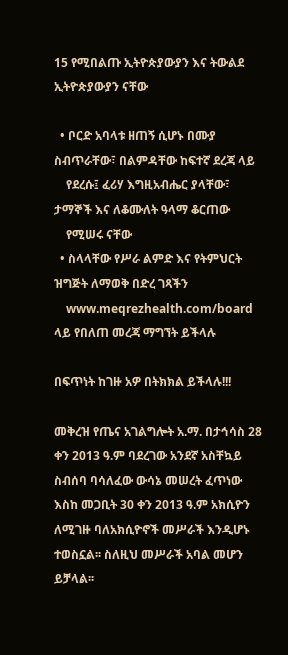15 የሚበልጡ ኢትዮጵያውያን እና ትውልደ ኢትዮጵያውያን ናቸው

  • ቦርድ አባላቱ ዘጠኝ ሲሆኑ በሙያ ስብጥራቸው፣ በልምዳቸው ከፍተኛ ደረጃ ላይ
    የደረሱ፤ ፈሪሃ እግዚአብሔር ያላቸው፣ ታማኞች እና ለቆሙለት ዓላማ ቆርጠው
    የሚሠሩ ናቸው
  • ስላላቸው የሥራ ልምድ እና የትምህርት ዝግጅት ለማወቅ በድረ ገጻችን
    www.meqrezhealth.com/board ላይ የበለጠ መረጃ ማግኘት ይችላሉ

በፍጥነት ከገዙ አዎ በትክክል ይችላሉ!!!

መቅረዝ የጤና አገልግሎት አ.ማ. በታኅሳስ 28 ቀን 2013 ዓ.ም ባደረገው አንደኛ አስቸኳይ ስብሰባ ባሳለፈው ውሳኔ መሠረት ፈጥነው እስከ መጋቢት 30 ቀን 2013 ዓ.ም አክሲዮን ለሚገዙ ባለአክሲዮኖች መሥራች እንዲሆኑ ተወስኗል፡፡ ስለዚህ መሥራች አባል መሆን ይቻላል፡፡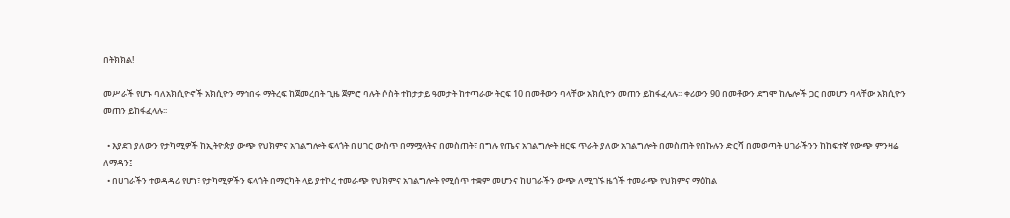በትክክል!

መሥራች የሆኑ ባለአክሲዮኖች አክሲዮን ማኅበሩ ማትረፍ ከጀመረበት ጊዜ ጀምሮ ባሉት ሶስት ተከታታይ ዓመታት ከተጣራው ትርፍ 10 በመቶውን ባላቸው አክሲዮን መጠን ይከፋፈላሉ፡፡ ቀሪውን 90 በመቶውን ደግሞ ከሌሎች ጋር በመሆን ባላቸው አክሲዮን መጠን ይከፋፈላሉ፡፡

  • እያደገ ያለውን የታካሚዎች ከኢትዮጵያ ውጭ የህክምና አገልግሎት ፍላጎት በሀገር ውስጥ በማሟላትና በመስጠት፣ በግሉ የጤና አገልግሎት ዘርፍ ጥራት ያለው አገልግሎት በመስጠት የበኩሉን ድርሻ በመወጣት ሀገራችንን ከከፍተኛ የውጭ ምንዛሬ ለማዳን፤
  • በሀገራችን ተወዳዳሪ የሆነ፣ የታካሚዎችን ፍላጎት በማርካት ላይ ያተኮረ ተመራጭ የህክምና አገልግሎት የሚሰጥ ተቋም መሆንና ከሀገራችን ውጭ ለሚገኙ ዜጎች ተመራጭ የህክምና ማዕከል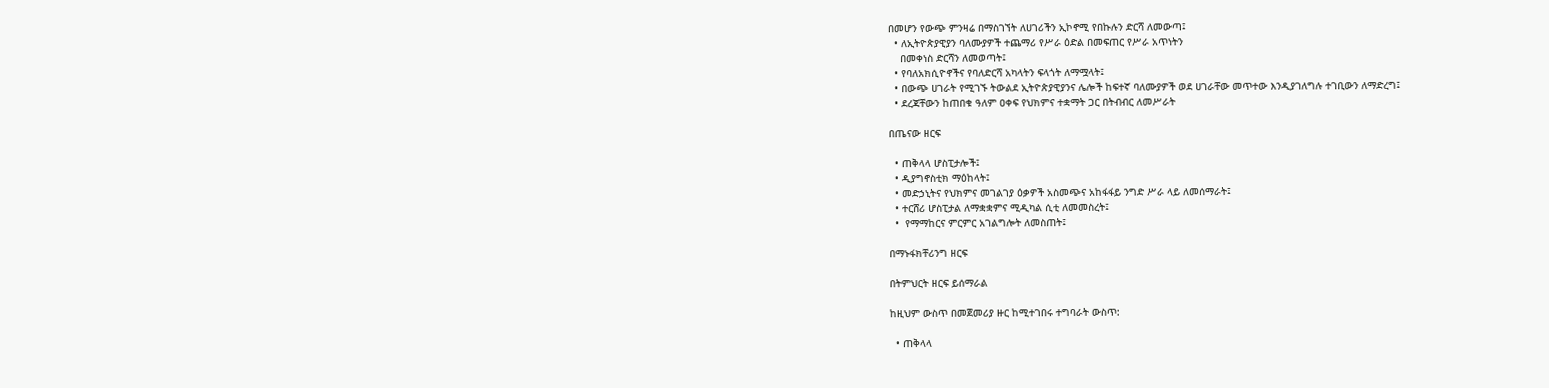በመሆን የውጭ ምንዛሬ በማስገኘት ለሀገሪችን ኢኮኖሚ የበኩሉን ድርሻ ለመውጣ፤
  • ለኢትዮጵያዊያን ባለሙያዎች ተጨማሪ የሥራ ዕድል በመፍጠር የሥራ አጥነትን
    በመቀነስ ድርሻን ለመወጣት፤
  • የባለአክሲዮኖችና የባለድርሻ አካላትን ፍላጎት ለማሟላት፤
  • በውጭ ሀገራት የሚገኙ ትውልደ ኢትዮጵያዊያንና ሌሎች ከፍተኛ ባለሙያዎች ወደ ሀገራቸው መጥተው እንዲያገለግሉ ተገቢውን ለማድረግ፤
  • ደረጃቸውን ከጠበቁ ዓለም ዐቀፍ የህክምና ተቋማት ጋር በትብብር ለመሥራት

በጤናው ዘርፍ

  • ጠቅላላ ሆስፒታሎች፤
  • ዲያግኖስቲክ ማዕከላት፤
  • መድኃኒትና የህክምና መገልገያ ዕቃዎች አስመጭና አከፋፋይ ንግድ ሥራ ላይ ለመሰማራት፤
  • ተርሸሪ ሆስፒታል ለማቋቋምና ሚዲካል ሲቲ ለመመስረት፤
  •  የማማከርና ምርምር አገልግሎት ለመስጠት፤

በማኑፋክቸሪንግ ዘርፍ

በትምህርት ዘርፍ ይሰማራል

ከዚህም ውስጥ በመጀመሪያ ዙር ከሚተገበሩ ተግባራት ውስጥ:

  • ጠቅላላ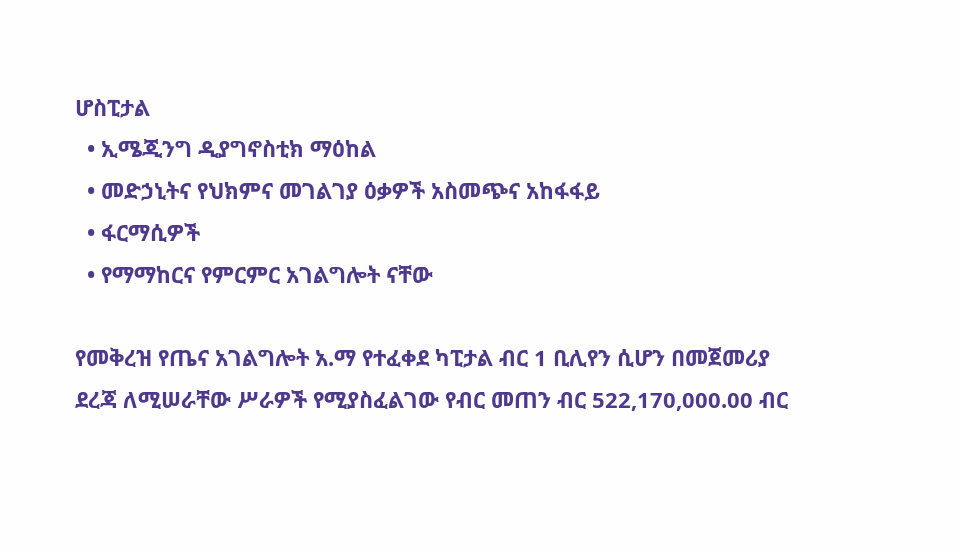ሆስፒታል
  • ኢሜጂንግ ዲያግኖስቲክ ማዕከል
  • መድኃኒትና የህክምና መገልገያ ዕቃዎች አስመጭና አከፋፋይ
  • ፋርማሲዎች
  • የማማከርና የምርምር አገልግሎት ናቸው

የመቅረዝ የጤና አገልግሎት አ.ማ የተፈቀደ ካፒታል ብር 1 ቢሊየን ሲሆን በመጀመሪያ ደረጃ ለሚሠራቸው ሥራዎች የሚያስፈልገው የብር መጠን ብር 522,170,000.00 ብር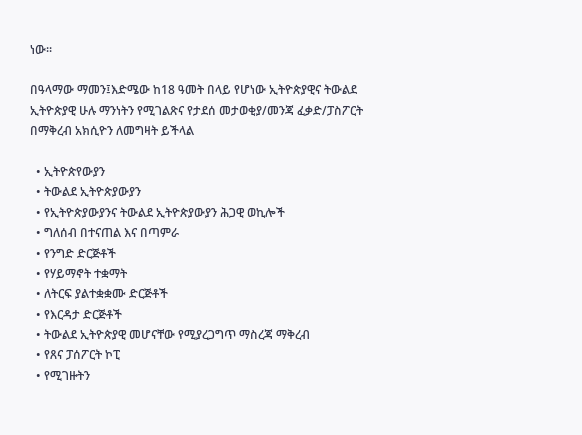ነው፡፡

በዓላማው ማመን፤እድሜው ከ18 ዓመት በላይ የሆነው ኢትዮጵያዊና ትውልደ ኢትዮጵያዊ ሁሉ ማንነትን የሚገልጽና የታደሰ መታወቂያ/መንጃ ፈቃድ/ፓስፖርት በማቅረብ አክሲዮን ለመግዛት ይችላል

  • ኢትዮጵየውያን
  • ትውልደ ኢትዮጵያውያን
  • የኢትዮጵያውያንና ትውልደ ኢትዮጵያውያን ሕጋዊ ወኪሎች
  • ግለሰብ በተናጠል እና በጣምራ
  • የንግድ ድርጅቶች
  • የሃይማኖት ተቋማት
  • ለትርፍ ያልተቋቋሙ ድርጅቶች
  • የእርዳታ ድርጅቶች
  • ትውልደ ኢትዮጵያዊ መሆናቸው የሚያረጋግጥ ማስረጃ ማቅረብ
  • የጸና ፓሰፖርት ኮፒ
  • የሚገዙትን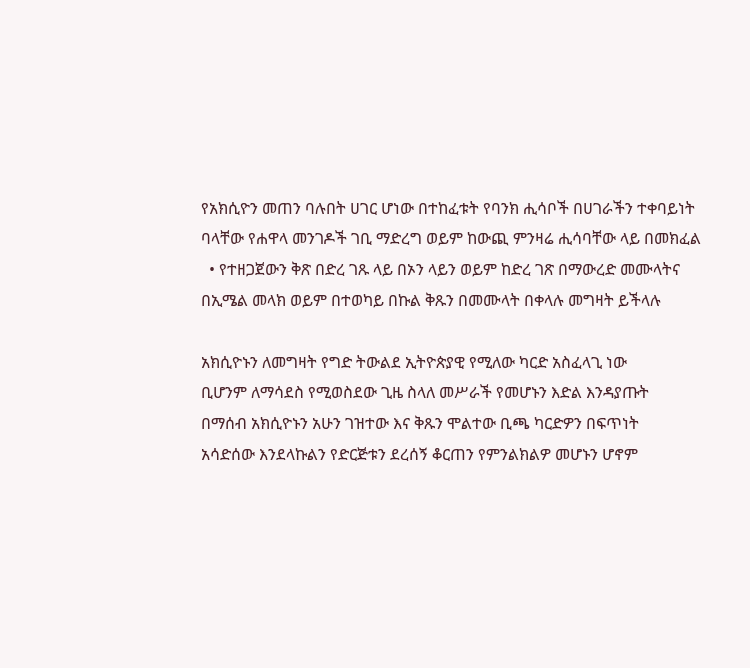የአክሲዮን መጠን ባሉበት ሀገር ሆነው በተከፈቱት የባንክ ሒሳቦች በሀገራችን ተቀባይነት ባላቸው የሐዋላ መንገዶች ገቢ ማድረግ ወይም ከውጪ ምንዛሬ ሒሳባቸው ላይ በመክፈል
  • የተዘጋጀውን ቅጽ በድረ ገጹ ላይ በኦን ላይን ወይም ከድረ ገጽ በማውረድ መሙላትና በኢሜል መላክ ወይም በተወካይ በኩል ቅጹን በመሙላት በቀላሉ መግዛት ይችላሉ

አክሲዮኑን ለመግዛት የግድ ትውልደ ኢትዮጵያዊ የሚለው ካርድ አስፈላጊ ነው
ቢሆንም ለማሳደስ የሚወስደው ጊዜ ስላለ መሥራች የመሆኑን እድል እንዳያጡት
በማሰብ አክሲዮኑን አሁን ገዝተው እና ቅጹን ሞልተው ቢጫ ካርድዎን በፍጥነት
አሳድሰው እንደላኩልን የድርጅቱን ደረሰኝ ቆርጠን የምንልክልዎ መሆኑን ሆኖም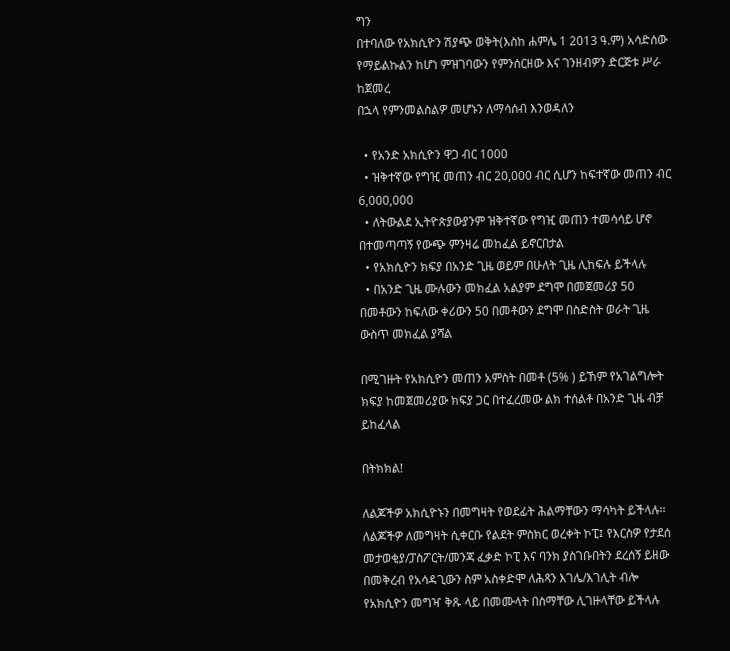ግን
በተባለው የአክሲዮን ሽያጭ ወቅት(እስከ ሐምሌ 1 2013 ዓ.ም) አሳድሰው
የማይልኩልን ከሆነ ምዝገባውን የምንሰርዘው እና ገንዘብዎን ድርጅቱ ሥራ ከጀመረ
በኋላ የምንመልስልዎ መሆኑን ለማሳሰብ እንወዳለን

  • የአንድ አክሲዮን ዋጋ ብር 1000
  • ዝቅተኛው የግዢ መጠን ብር 20,000 ብር ሲሆን ከፍተኛው መጠን ብር 6,000,000
  • ለትውልደ ኢትዮጵያውያንም ዝቅተኛው የግዢ መጠን ተመሳሳይ ሆኖ በተመጣጣኝ የውጭ ምንዛሬ መከፈል ይኖርበታል
  • የአክሲዮን ክፍያ በአንድ ጊዜ ወይም በሁለት ጊዜ ሊከፍሉ ይችላሉ
  • በአንድ ጊዜ ሙሉውን መክፈል አልያም ደግሞ በመጀመሪያ 50 በመቶውን ከፍለው ቀሪውን 50 በመቶውን ደግሞ በስድስት ወራት ጊዜ ውስጥ መክፈል ያሻል

በሚገዙት የአክሲዮን መጠን አምስት በመቶ (5% ) ይኸም የአገልግሎት ክፍያ ከመጀመሪያው ክፍያ ጋር በተፈረመው ልክ ተሰልቶ በአንድ ጊዜ ብቻ ይከፈላል

በትክክል!

ለልጆችዎ አክሲዮኑን በመግዛት የወደፊት ሕልማቸውን ማሳካት ይችላሉ፡፡ ለልጆችዎ ለመግዛት ሲቀርቡ የልደት ምስክር ወረቀት ኮፒ፤ የእርስዎ የታደሰ መታወቂያ/ፓስፖርት/መንጃ ፈቃድ ኮፒ እና ባንክ ያስገቡበትን ደረሰኝ ይዘው በመቅረብ የአሳዳጊውን ስም አስቀድሞ ለሕጻን እገሌ/እገሊት ብሎ የአክሲዮን መግዣ ቅጹ ላይ በመሙላት በስማቸው ሊገዙላቸው ይችላሉ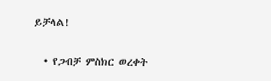ይቻላል!

  • የጋብቻ ምስክር ወረቀት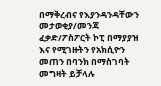በማቅረብና የእያንዳንዳቸውን መታወቂያ/መንጃ ፈቃድ/ፖስፖርት ኮፒ በማያያዝ እና የሚገዙትን የአክሲዮን መጠን በባንክ በማስገባት መግዛት ይቻላሉ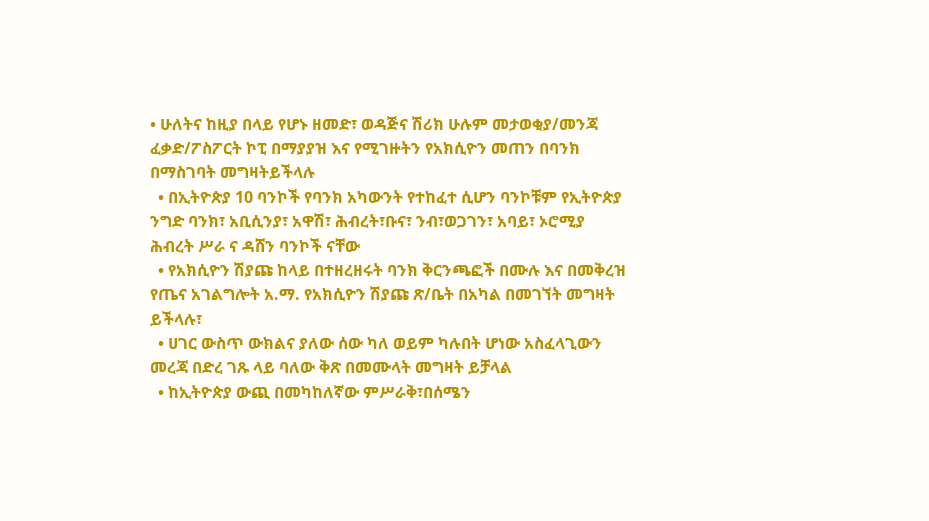• ሁለትና ከዚያ በላይ የሆኑ ዘመድ፣ ወዳጅና ሽሪክ ሁሉም መታወቂያ/መንጃ ፈቃድ/ፖስፖርት ኮፒ በማያያዝ እና የሚገዙትን የአክሲዮን መጠን በባንክ በማስገባት መግዛትይችላሉ
  • በኢትዮጵያ 10 ባንኮች የባንክ አካውንት የተከፈተ ሲሆን ባንኮቹም የኢትዮጵያ ንግድ ባንክ፣ አቢሲንያ፣ አዋሽ፣ ሕብረት፣ቡና፣ ንብ፣ወጋገን፣ አባይ፣ ኦሮሚያ ሕብረት ሥራ ና ዳሸን ባንኮች ናቸው
  • የአክሲዮን ሽያጩ ከላይ በተዘረዘሩት ባንክ ቅርንጫፎች በሙሉ እና በመቅረዝ የጤና አገልግሎት አ.ማ. የአክሲዮን ሽያጩ ጽ/ቤት በአካል በመገኘት መግዛት ይችላሉ፣
  • ሀገር ውስጥ ውክልና ያለው ሰው ካለ ወይም ካሉበት ሆነው አስፈላጊውን መረጃ በድረ ገጹ ላይ ባለው ቅጽ በመሙላት መግዛት ይቻላል
  • ከኢትዮጵያ ውጪ በመካከለኛው ምሥራቅ፣በሰሜን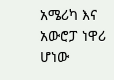አሜሪካ እና አውሮፓ ነዋሪ ሆነው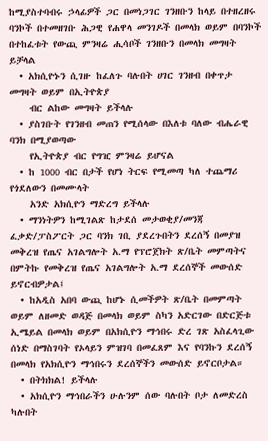ከሚያስተባብሩ ኃላፊዎች ጋር በመነጋገር ገንዘቡን ከላይ በተዘረዘሩ ባንኮች በተመዘገቡ ሕጋዊ የሐዋላ መንገዶች በመላክ ወይም በባንኮች በተከፈቱት የውጪ ምንዛሬ ሒሳቦች ገንዘቡን በመላክ መግዛት ይቻላል
  • አክሲዮኑን ሲገዙ ከፈለጉ ባሉበት ሀገር ገንዘብ በቀጥታ መግዛት ወይም በኢትዮጵያ
    ብር ልከው መግዛት ይችላሉ
  • ያስገቡት የገንዘብ መጠን የሚሰላው በእለቱ ባለው ብሔራዊ ባንክ በሚያወጣው
    የኢትዮጵያ ብር የግዢ ምንዛሬ ይሆናል
  • ከ 1000 ብር በታች የሆነ ትርፍ የሚመጣ ካለ ተጨማሪ የጎደለውን በመሙላት
    አንድ አክሲዮን ማድረግ ይችላሉ
  • ማንነትዎን ከሚገልጽ ከታደሰ መታወቂያ/መንጃ ፈቃድ/ፓስፖርት ጋር ባንክ ገቢ ያደረጉበትን ደረሰኝ በመያዝ መቅረዝ የጤና አገልግሎት አ.ማ የፕሮጀክት ጽ/ቤት መምጣትና በምትኩ የመቅረዝ የጤና አገልግሎት አ.ማ ደረሰኞች መውሰድ ይኖርብዎታል፤
  • ከአዲስ አበባ ውጪ ከሆኑ ሲመችዎት ጽ/ቤት በመምጣት ወይም ለዘመድ ወዳጅ በመላክ ወይም ስካን አድርገው በድርጅቱ ኢሜይል በመላክ ወይም በአክሲዮን ማኅበሩ ድረ ገጽ አስፈላጊው ሰነድ በማስገባት የኦላይን ምዝገባ በመፈጸም እና የባንኩን ደረሰኝ በመላክ የአክሲዮን ማኅበሩን ደረሰኞችን መውሰድ ይኖርቦታል።
  • በትክክል! ይችላሉ
  • አክሲዮን ማኅበራችን ሁሉንም ሰው ባሉበት ቦታ ለመድረስ ካሉበት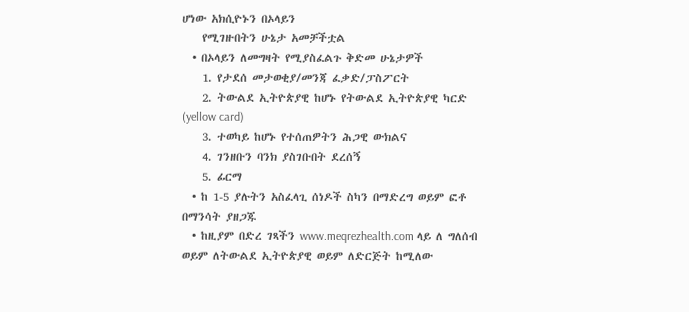ሆነው አክሲዮኑን በኦላይን
    የሚገዙበትን ሁኔታ አመቻችቷል
  • በኦላይን ለመግዛት የሚያስፈልጉ ቅድመ ሁኔታዎች
    1. የታደሰ መታወቂያ/መንጃ ፈቃድ/ፓስፖርት
    2. ትውልደ ኢትዮጵያዊ ከሆኑ የትውልደ ኢትዮጵያዊ ካርድ (yellow card)
    3. ተወካይ ከሆኑ የተሰጠዎትን ሕጋዊ ውክልና
    4. ገንዘቡን ባንክ ያስገቡበት ደረሰኝ
    5. ፊርማ
  • ከ 1-5 ያሉትን አስፈላጊ ሰነዶች ስካን በማድረግ ወይም ፎቶ በማንሳት ያዘጋጁ
  • ከዚያም በድረ ገጻችን www.meqrezhealth.com ላይ ለ ግለሰብ ወይም ለትውልደ ኢትዮጵያዊ ወይም ለድርጅት ከሚለው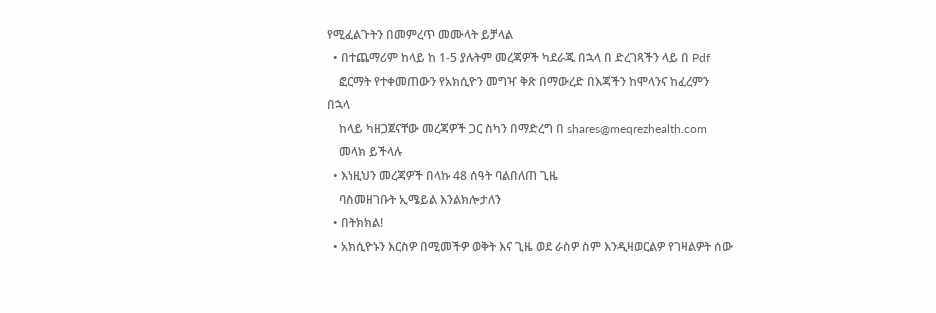የሚፈልጉትን በመምረጥ መሙላት ይቻላል
  • በተጨማሪም ከላይ ከ 1-5 ያሉትም መረጃዎች ካደራጁ በኋላ በ ድረገጻችን ላይ በ Pdf
    ፎርማት የተቀመጠውን የአክሲዮን መግዣ ቅጽ በማውረድ በእጃችን ከሞላንና ከፈረምን በኋላ
    ከላይ ካዘጋጀናቸው መረጃዎች ጋር ስካን በማድረግ በ shares@meqrezhealth.com
    መላክ ይችላሉ
  • እነዚህን መረጃዎች በላኩ 48 ሰዓት ባልበለጠ ጊዜ
    ባስመዘገቡት ኢሜይል እንልክሎታለን
  • በትክክል!
  • አክሲዮኑን እርስዎ በሚመችዎ ወቅት እና ጊዜ ወደ ራስዎ ስም እንዲዛወርልዎ የገዛልዎት ሰው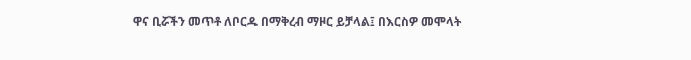ዋና ቢሯችን መጥቶ ለቦርዱ በማቅረብ ማዞር ይቻላል፤ በእርስዎ መሞላት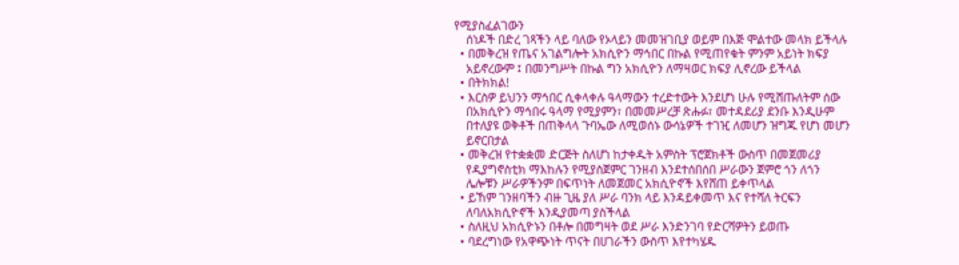የሚያስፈልገውን
    ሰነዶች በድረ ገጻችን ላይ ባለው የኦላይን መመዝገቢያ ወይም በእጅ ሞልተው መላክ ይችላሉ
  • በመቅረዝ የጤና አገልግሎት አክሲዮን ማኅበር በኩል የሚጠየቁት ምንም አይነት ክፍያ
    አይኖረውም ፤ በመንግሥት በኩል ግን አክሲዮን ለማዛወር ክፍያ ሊኖረው ይችላል
  • በትክክል!
  • እርስዎ ይህንን ማኅበር ሲቀላቀሉ ዓላማውን ተረድተውት እንደሆነ ሁሉ የሚሸጡለትም ሰው
    በአክሲዮን ማኅበሩ ዓላማ የሚያምን፣ በመመሥረቻ ጽሑፉ፣ መተዳደሪያ ደንቡ እንዲሁም
    በተለያዩ ወቅቶች በጠቅላላ ጉባኤው ለሚወሰኑ ውሳኔዎች ተገዢ ለመሆን ዝግጁ የሆነ መሆን
    ይኖርበታል
  • መቅረዝ የተቋቋመ ድርጅት ስለሆነ ከታቀዱት አምስት ፕሮጀክቶች ውስጥ በመጀመሪያ
    የዲያግኖስቲክ ማእከሉን የሚያስጀምር ገንዘብ እንደተሰበሰበ ሥራውን ጀምሮ ጎን ለጎን
    ሌሎቹን ሥራዎችንም በፍጥነት ለመጀመር አክሲዮኖች እየሸጠ ይቀጥላል
  • ይኸም ገንዘባችን ብዙ ጊዜ ያለ ሥራ ባንክ ላይ እንዳይቀመጥ እና የተሻለ ትርፍን
    ለባለአክሲዮኖች እንዲያመጣ ያስችላል
  • ስለዚህ አክሲዮኑን በቶሎ በመግዛት ወደ ሥራ እንድንገባ የድርሻዎትን ይወጡ
  • ባደረግነው የአዋጭነት ጥናት በሀገራችን ውስጥ እየተካሄዱ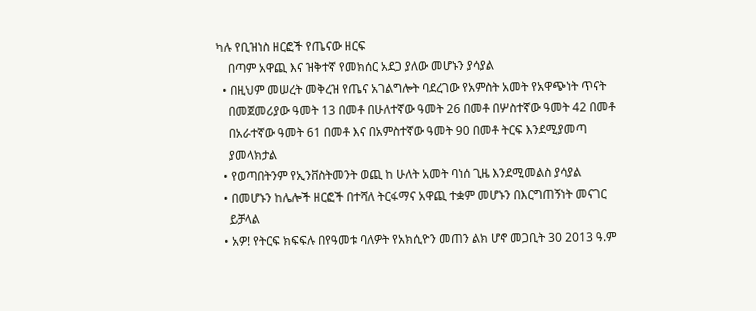ካሉ የቢዝነስ ዘርፎች የጤናው ዘርፍ
    በጣም አዋጪ እና ዝቅተኛ የመክሰር አደጋ ያለው መሆኑን ያሳያል
  • በዚህም መሠረት መቅረዝ የጤና አገልግሎት ባደረገው የአምስት አመት የአዋጭነት ጥናት
    በመጀመሪያው ዓመት 13 በመቶ በሁለተኛው ዓመት 26 በመቶ በሦስተኛው ዓመት 42 በመቶ
    በአራተኛው ዓመት 61 በመቶ እና በአምስተኛው ዓመት 90 በመቶ ትርፍ እንደሚያመጣ
    ያመላክታል
  • የወጣበትንም የኢንቨስትመንት ወጪ ከ ሁለት አመት ባነሰ ጊዜ እንደሚመልስ ያሳያል
  • በመሆኑን ከሌሎች ዘርፎች በተሻለ ትርፋማና አዋጪ ተቋም መሆኑን በእርግጠኝነት መናገር
    ይቻላል
  • አዎ! የትርፍ ክፍፍሉ በየዓመቱ ባለዎት የአክሲዮን መጠን ልክ ሆኖ መጋቢት 30 2013 ዓ.ም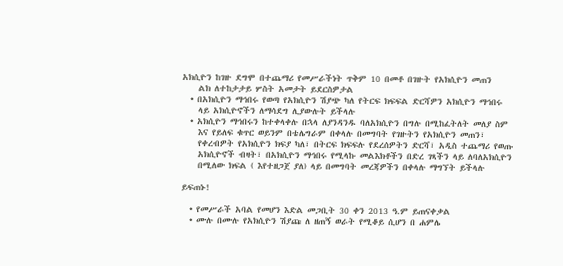አክሲዮን ከገዙ ደግሞ በተጨማሪ የመሥራችነት ጥቅም 10 በመቶ በገዙት የአክሲዮን መጠን
    ልክ ለተከታታይ ሦስት አመታት ይደርስዎታል
  • በአክሲዮን ማኅበሩ የወጣ የአክሲዮን ሽያጭ ካለ የትርፍ ክፍፍል ድርሻዎን አክሲዮን ማኅበሩ
    ላይ አክሲዮኖችን ለማሳደግ ሊያውሉት ይችላሉ
  • አክሲዮን ማኅበሩን ከተቀላቀሉ በኋላ ለያንዳንዱ ባለአክሲዮን በግሉ በሚከፈትለት መለያ ስም
    እና የይለፍ ቁጥር ወይንም በቴሌግራም በቀላሉ በመግባት የገዙትን የአክሲዮን መጠን፣
    የቀረብዎት የአክሲዮን ክፍያ ካለ፣ በትርፍ ክፍፍሉ የደረሰዎትን ድርሻ፣ አዲስ ተጨማሪ የወጡ
    አክሲዮኖች ብዛት፣ በአክሲዮን ማኅበሩ የሚላኩ መልእክቶችን በድረ ገጻችን ላይ ለባለአክሲዮን
    በሚለው ክፍል ( እየተዘጋጀ ያለ) ላይ በመግባት መረጃዎችን በቀላሉ ማግኘት ይችላሉ

ይፍጠኑ!

  • የመሥራች አባል የመሆን እድል መጋቢት 30 ቀን 2013 ዓ.ም ይጠናቀቃል
  • ሙሉ በሙሉ የአክሲዮን ሽያጩ ለ ዘጠኝ ወራት የሚቆይ ሲሆን በ ሐምሌ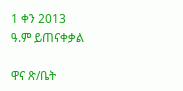1 ቀን 2013 ዓ.ም ይጠናቀቃል

ዋና ጽ/ቤት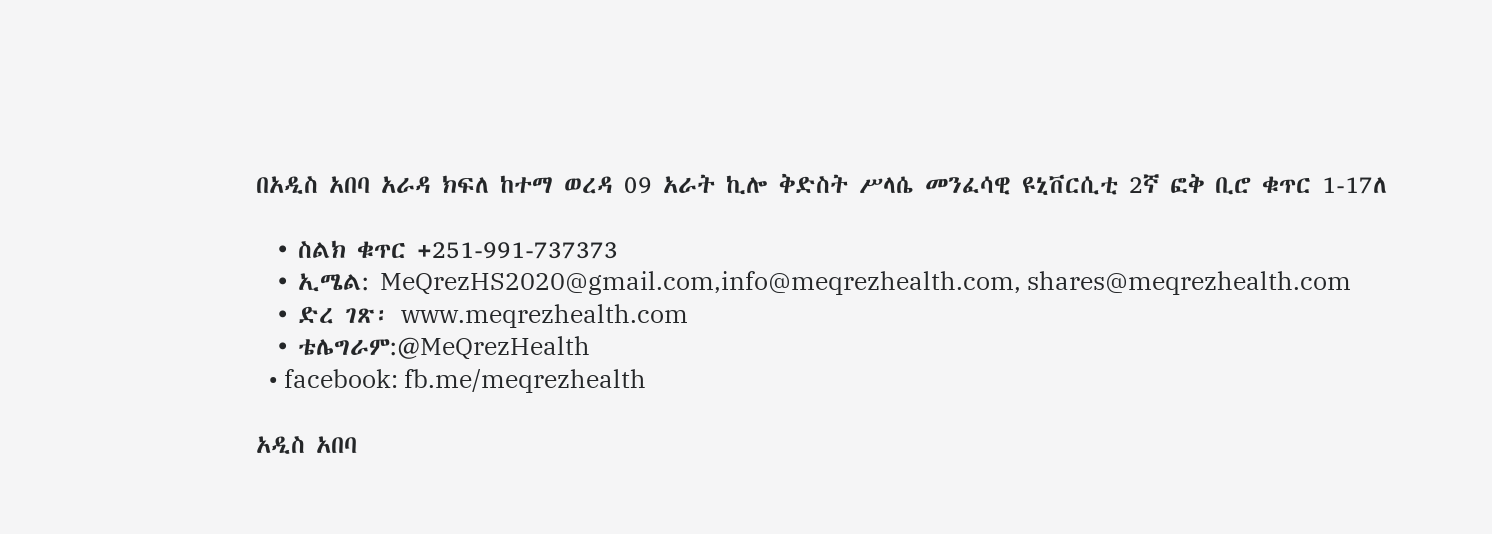በአዲስ አበባ አራዳ ክፍለ ከተማ ወረዳ 09 አራት ኪሎ ቅድስት ሥላሴ መንፈሳዊ ዩኒቨርሲቲ 2ኛ ፎቅ ቢሮ ቁጥር 1-17ለ

  • ስልክ ቁጥር +251-991-737373
  • ኢሜል: MeQrezHS2020@gmail.com,info@meqrezhealth.com, shares@meqrezhealth.com
  • ድረ ገጽ፡ www.meqrezhealth.com
  • ቴሌግራም:@MeQrezHealth
  • facebook: fb.me/meqrezhealth

አዲስ አበባ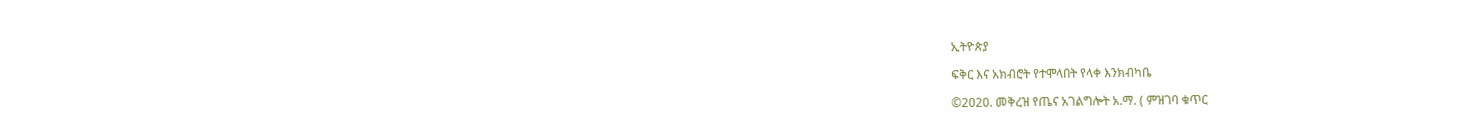ኢትዮጵያ

ፍቅር እና አክብሮት የተሞላበት የላቀ እንክብካቤ

©2020. መቅረዝ የጤና አገልግሎት አ.ማ. ( ምዝገባ ቁጥር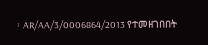፡ AR/AA/3/0006864/2013 የተመዘገበበት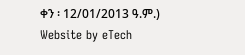ቀን ፡ 12/01/2013 ዓ.ም.)
Website by eTech